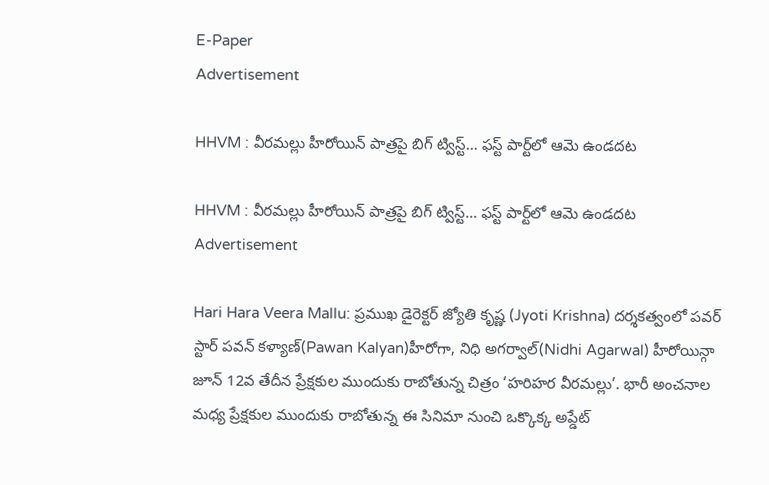E-Paper
Advertisement

HHVM : వీరమల్లు హీరోయిన్ పాత్రపై బిగ్ ట్విస్ట్… ఫస్ట్ పార్ట్‌లో ఆమె ఉండదట

HHVM : వీరమల్లు హీరోయిన్ పాత్రపై బిగ్ ట్విస్ట్… ఫస్ట్ పార్ట్‌లో ఆమె ఉండదట
Advertisement

Hari Hara Veera Mallu: ప్రముఖ డైరెక్టర్ జ్యోతి కృష్ణ (Jyoti Krishna) దర్శకత్వంలో పవర్ స్టార్ పవన్ కళ్యాణ్(Pawan Kalyan)హీరోగా, నిధి అగర్వాల్(Nidhi Agarwal) హీరోయిన్గా జూన్ 12వ తేదీన ప్రేక్షకుల ముందుకు రాబోతున్న చిత్రం ‘హరిహర వీరమల్లు’. భారీ అంచనాల మధ్య ప్రేక్షకుల ముందుకు రాబోతున్న ఈ సినిమా నుంచి ఒక్కొక్క అప్డేట్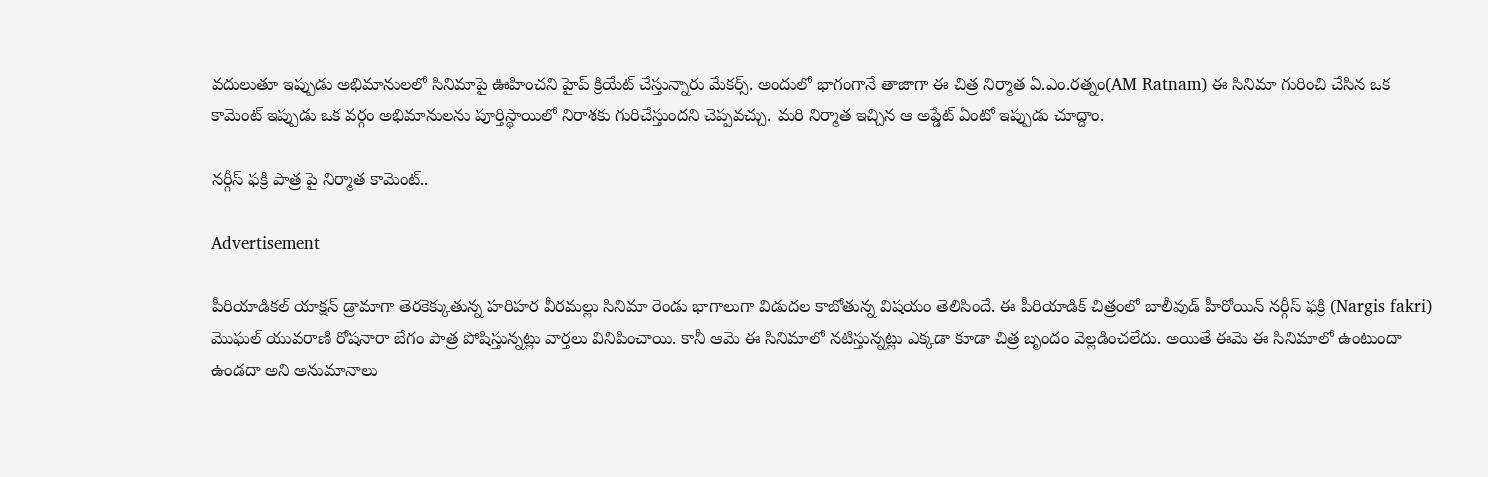వదులుతూ ఇప్పుడు అభిమానులలో సినిమాపై ఊహించని హైప్ క్రియేట్ చేస్తున్నారు మేకర్స్. అందులో భాగంగానే తాజాగా ఈ చిత్ర నిర్మాత ఏ.ఎం.రత్నం(AM Ratnam) ఈ సినిమా గురించి చేసిన ఒక కామెంట్ ఇప్పుడు ఒక వర్గం అభిమానులను పూర్తిస్థాయిలో నిరాశకు గురిచేస్తుందని చెప్పవచ్చు. మరి నిర్మాత ఇచ్చిన ఆ అప్డేట్ ఏంటో ఇప్పుడు చూద్దాం.

నర్గీస్ ఫక్రి పాత్ర పై నిర్మాత కామెంట్..

Advertisement

పీరియాడికల్ యాక్షన్ డ్రామాగా తెరకెక్కుతున్న హరిహర వీరమల్లు సినిమా రెండు భాగాలుగా విడుదల కాబోతున్న విషయం తెలిసిందే. ఈ పీరియాడిక్ చిత్రంలో బాలీవుడ్ హీరోయిన్ నర్గీస్ ఫక్రి (Nargis fakri) మొఘల్ యువరాణి రోషనారా బేగం పాత్ర పోషిస్తున్నట్లు వార్తలు వినిపించాయి. కానీ ఆమె ఈ సినిమాలో నటిస్తున్నట్లు ఎక్కడా కూడా చిత్ర బృందం వెల్లడించలేదు. అయితే ఈమె ఈ సినిమాలో ఉంటుందా ఉండదా అని అనుమానాలు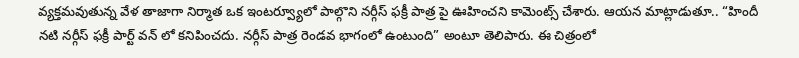వ్యక్తమవుతున్న వేళ తాజాగా నిర్మాత ఒక ఇంటర్వ్యూలో పాల్గొని నర్గీస్ ఫక్రీ పాత్ర పై ఊహించని కామెంట్స్ చేశారు. ఆయన మాట్లాడుతూ.. “హిందీ నటి నర్గీస్ ఫక్రీ పార్ట్ వన్ లో కనిపించదు. నర్గీస్ పాత్ర రెండవ భాగంలో ఉంటుంది” అంటూ తెలిపారు. ఈ చిత్రంలో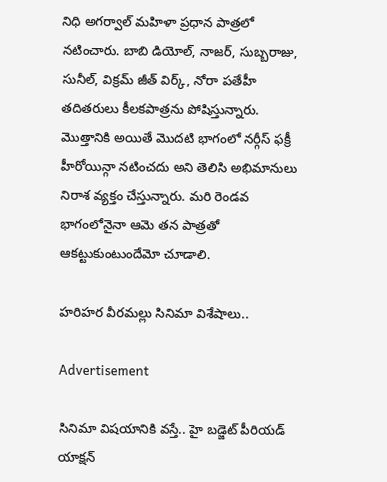నిధి అగర్వాల్ మహిళా ప్రధాన పాత్రలో నటించారు. బాబి డియోల్, నాజర్, సుబ్బరాజు, సునీల్, విక్రమ్ జీత్ విర్క్, నోరా పతేహీ తదితరులు కీలకపాత్రను పోషిస్తున్నారు. మొత్తానికి అయితే మొదటి భాగంలో నర్గీస్ ఫక్రీ హీరోయిన్గా నటించదు అని తెలిసి అభిమానులు నిరాశ వ్యక్తం చేస్తున్నారు. మరి రెండవ భాగంలోనైనా ఆమె తన పాత్రతో ఆకట్టుకుంటుందేమో చూడాలి.

హరిహర వీరమల్లు సినిమా విశేషాలు..

Advertisement

సినిమా విషయానికి వస్తే.. హై బడ్జెట్ పీరియడ్ యాక్షన్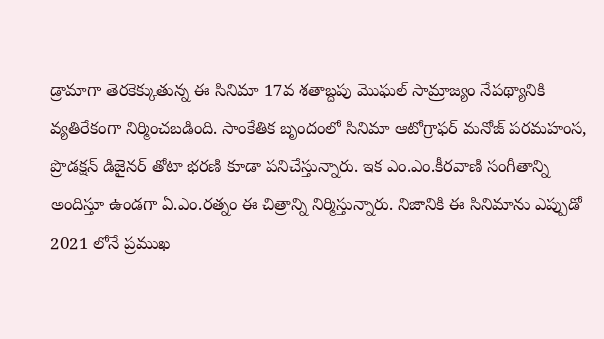డ్రామాగా తెరకెక్కుతున్న ఈ సినిమా 17వ శతాబ్దపు మొఘల్ సామ్రాజ్యం నేపథ్యానికి వ్యతిరేకంగా నిర్మించబడింది. సాంకేతిక బృందంలో సినిమా ఆటోగ్రాఫర్ మనోజ్ పరమహంస, ప్రొడక్షన్ డిజైనర్ తోటా భరణి కూడా పనిచేస్తున్నారు. ఇక ఎం.ఎం.కీరవాణి సంగీతాన్ని అందిస్తూ ఉండగా ఏ.ఎం.రత్నం ఈ చిత్రాన్ని నిర్మిస్తున్నారు. నిజానికి ఈ సినిమాను ఎప్పుడో 2021 లోనే ప్రముఖ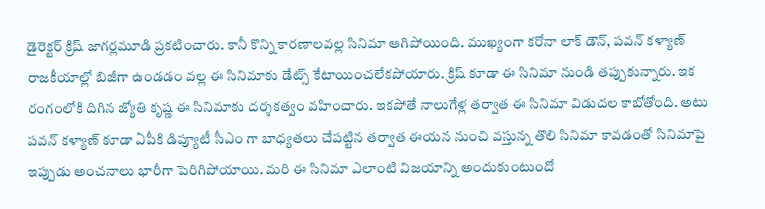డైరెక్టర్ క్రిష్ జాగర్లమూడి ప్రకటించారు. కానీ కొన్ని కారణాలవల్ల సినిమా ఆగిపోయింది. ముఖ్యంగా కరోనా లాక్ డౌన్, పవన్ కళ్యాణ్ రాజకీయాల్లో బిజీగా ఉండడం వల్ల ఈ సినిమాకు డేట్స్ కేటాయించలేకపోయారు. క్రిష్ కూడా ఈ సినిమా నుండి తప్పుకున్నారు. ఇక రంగంలోకి దిగిన జ్యోతి కృష్ణ ఈ సినిమాకు దర్శకత్వం వహించారు. ఇకపోతే నాలుగేళ్ల తర్వాత ఈ సినిమా విడుదల కాబోతోంది. అటు పవన్ కళ్యాణ్ కూడా ఏపీకి డిప్యూటీ సీఎం గా బాధ్యతలు చేపట్టిన తర్వాత ఈయన నుంచి వస్తున్న తొలి సినిమా కావడంతో సినిమాపై ఇప్పుడు అంచనాలు భారీగా పెరిగిపోయాయి. మరి ఈ సినిమా ఎలాంటి విజయాన్ని అందుకుంటుందో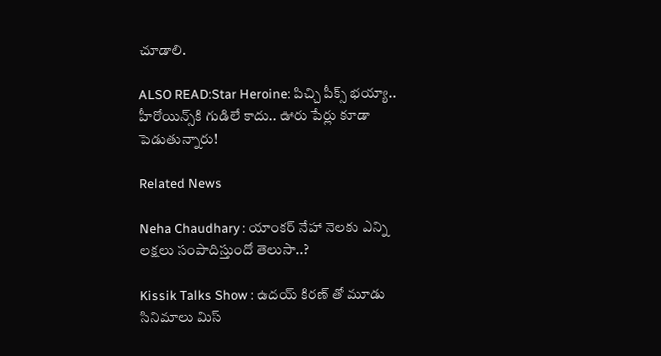చూడాలి.

ALSO READ:Star Heroine: పిచ్చి పీక్స్ భయ్యా.. హీరోయిన్స్‌కి గుడిలే కాదు.. ఊరు పేర్లు కూడా పెడుతున్నారు!

Related News

Neha Chaudhary : యాంకర్ నేహా నెలకు ఎన్ని లక్షలు సంపాదిస్తుందో తెలుసా..?

Kissik Talks Show : ఉదయ్ కిరణ్ తో మూడు సినిమాలు మిస్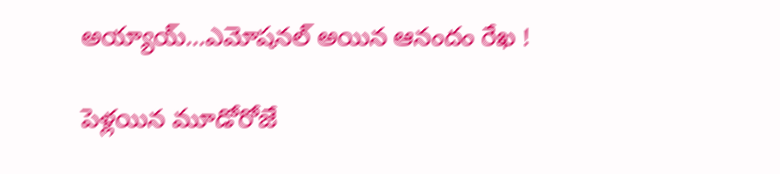అయ్యాయ్…ఎమోషనల్ అయిన ఆనందం రేఖ !

పెళ్లయిన మూడోరోజే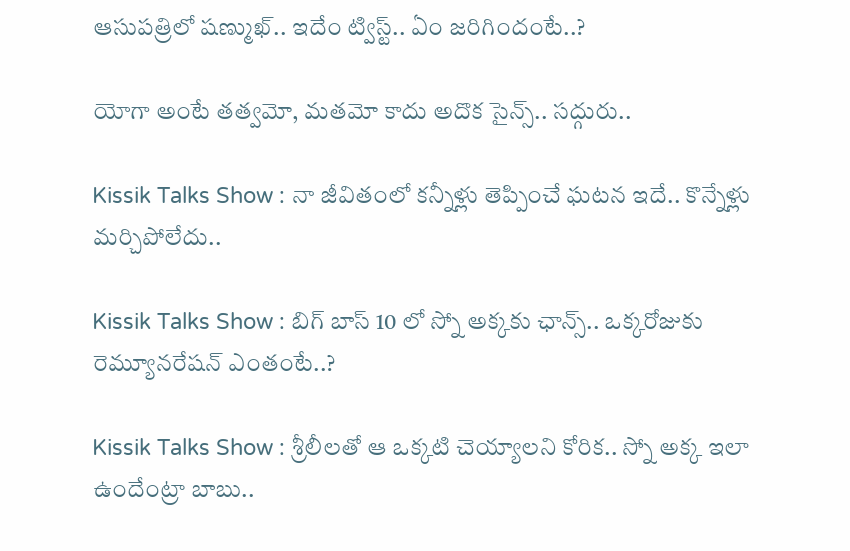ఆసుపత్రిలో షణ్ముఖ్.. ఇదేం ట్విస్ట్.. ఏం జరిగిందంటే..?

యోగా అంటే తత్వమో, మతమో కాదు అదొక సైన్స్.. సద్గురు..

Kissik Talks Show : నా జీవితంలో కన్నీళ్లు తెప్పించే ఘటన ఇదే.. కొన్నేళ్లు మర్చిపోలేదు..

Kissik Talks Show : బిగ్ బాస్ 10 లో స్నో అక్కకు ఛాన్స్.. ఒక్కరోజుకు రెమ్యూనరేషన్ ఎంతంటే..?

Kissik Talks Show : శ్రీలీలతో ఆ ఒక్కటి చెయ్యాలని కోరిక.. స్నో అక్క ఇలా ఉందేంట్రా బాబు..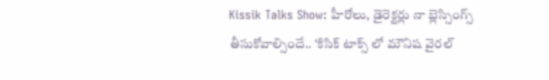Kissik Talks Show: హీరోలు, డైరెక్టర్లు నా బ్లెస్సింగ్స్ తీసుకోవాల్సిందే.. ‘కిసిక్ టాక్స్ లో మౌనిష వైరల్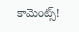కామెంట్స్!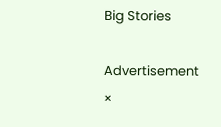Big Stories

Advertisement
×